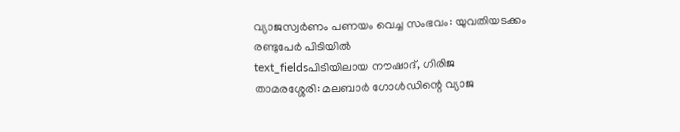വ്യാജസ്വർണം പണയം വെച്ച സംഭവം: യുവതിയടക്കം രണ്ടുപേർ പിടിയിൽ
text_fieldsപിടിയിലായ നൗഷാദ്, ഗിരിജ
താമരശ്ശേരി: മലബാർ ഗോൾഡിന്റെ വ്യാജ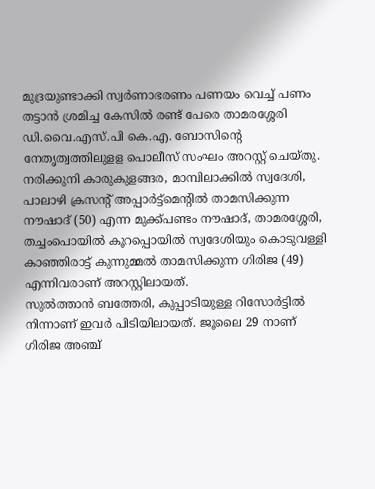മുദ്രയുണ്ടാക്കി സ്വർണാഭരണം പണയം വെച്ച് പണം തട്ടാൻ ശ്രമിച്ച കേസിൽ രണ്ട് പേരെ താമരശ്ശേരി ഡി.വൈ.എസ്.പി കെ.എ. ബോസിന്റെ നേതൃത്വത്തിലുളള പൊലീസ് സംഘം അറസ്റ്റ് ചെയ്തു. നരിക്കുനി കാരുകുളങ്ങര, മാമ്പിലാക്കിൽ സ്വദേശി, പാലാഴി ക്രസന്റ് അപ്പാർട്ട്മെന്റിൽ താമസിക്കുന്ന നൗഷാദ് (50) എന്ന മുക്ക്പണ്ടം നൗഷാദ്, താമരശ്ശേരി, തച്ചംപൊയിൽ കൂറപ്പൊയിൽ സ്വദേശിയും കൊടുവള്ളി കാഞ്ഞിരാട്ട് കുന്നുമ്മൽ താമസിക്കുന്ന ഗിരിജ (49) എന്നിവരാണ് അറസ്റ്റിലായത്.
സുൽത്താൻ ബത്തേരി, കുപ്പാടിയുള്ള റിസോർട്ടിൽ നിന്നാണ് ഇവർ പിടിയിലായത്. ജൂലൈ 29 നാണ് ഗിരിജ അഞ്ച്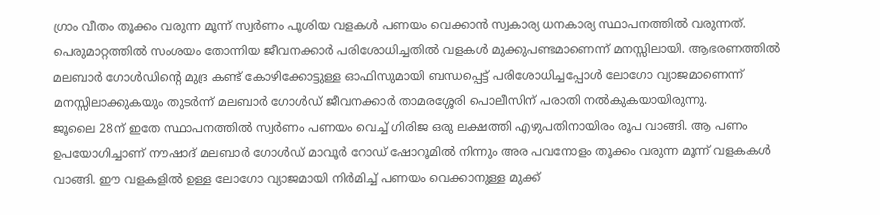ഗ്രാം വീതം തൂക്കം വരുന്ന മൂന്ന് സ്വർണം പൂശിയ വളകൾ പണയം വെക്കാൻ സ്വകാര്യ ധനകാര്യ സ്ഥാപനത്തിൽ വരുന്നത്. പെരുമാറ്റത്തിൽ സംശയം തോന്നിയ ജീവനക്കാർ പരിശോധിച്ചതിൽ വളകൾ മുക്കുപണ്ടമാണെന്ന് മനസ്സിലായി. ആഭരണത്തിൽ മലബാർ ഗോൾഡിന്റെ മുദ്ര കണ്ട് കോഴിക്കോട്ടുള്ള ഓഫിസുമായി ബന്ധപ്പെട്ട് പരിശോധിച്ചപ്പോൾ ലോഗോ വ്യാജമാണെന്ന് മനസ്സിലാക്കുകയും തുടർന്ന് മലബാർ ഗോൾഡ് ജീവനക്കാർ താമരശ്ശേരി പൊലീസിന് പരാതി നൽകുകയായിരുന്നു.
ജൂലൈ 28ന് ഇതേ സ്ഥാപനത്തിൽ സ്വർണം പണയം വെച്ച് ഗിരിജ ഒരു ലക്ഷത്തി എഴുപതിനായിരം രൂപ വാങ്ങി. ആ പണം ഉപയോഗിച്ചാണ് നൗഷാദ് മലബാർ ഗോൾഡ് മാവൂർ റോഡ് ഷോറൂമിൽ നിന്നും അര പവനോളം തൂക്കം വരുന്ന മൂന്ന് വളകകൾ വാങ്ങി. ഈ വളകളിൽ ഉള്ള ലോഗോ വ്യാജമായി നിർമിച്ച് പണയം വെക്കാനുള്ള മുക്ക്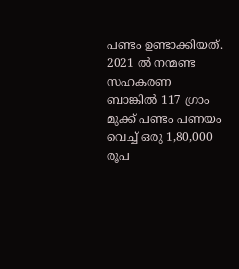പണ്ടം ഉണ്ടാക്കിയത്.
2021 ൽ നന്മണ്ട സഹകരണ ബാങ്കിൽ 117 ഗ്രാം മുക്ക് പണ്ടം പണയം വെച്ച് ഒരു 1,80,000 രൂപ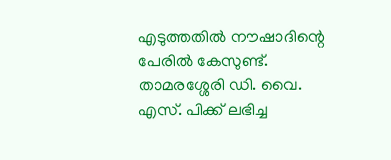എടുത്തതിൽ നൗഷാദിന്റെ പേരിൽ കേസുണ്ട്. താമരശ്ശേരി ഡി. വൈ. എസ്. പിക്ക് ലഭിച്ച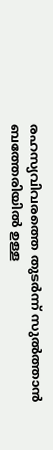രഹസ്യവിവരത്തെ തുടർന്ന് സുൽത്താൻ ബത്തേരിയിൽ ഉള്ള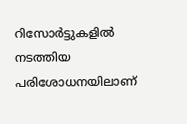റിസോർട്ടുകളിൽ നടത്തിയ പരിശോധനയിലാണ്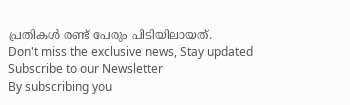പ്രതികൾ രണ്ട് പേരും പിടിയിലായത്.
Don't miss the exclusive news, Stay updated
Subscribe to our Newsletter
By subscribing you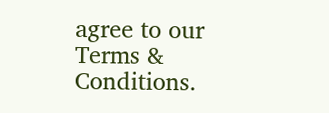agree to our Terms & Conditions.